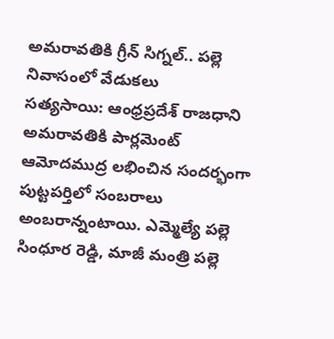అమరావతికి గ్రీన్ సిగ్నల్.. పల్లె నివాసంలో వేడుకలు
సత్యసాయి: ఆంధ్రప్రదేశ్ రాజధాని అమరావతికి పార్లమెంట్ ఆమోదముద్ర లభించిన సందర్భంగా పుట్టపర్తిలో సంబరాలు అంబరాన్నంటాయి. ఎమ్మెల్యే పల్లె సింధూర రెడ్డి, మాజీ మంత్రి పల్లె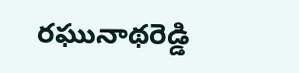రఘునాథరెడ్డి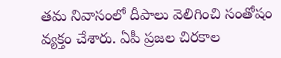తమ నివాసంలో దీపాలు వెలిగించి సంతోషం వ్యక్తం చేశారు. ఏపీ ప్రజల చిరకాల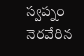స్వప్నం నెరవేరిన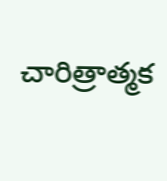చారిత్రాత్మక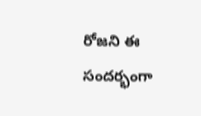రోజని ఈ సందర్భంగా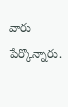వారు పేర్కొన్నారు.